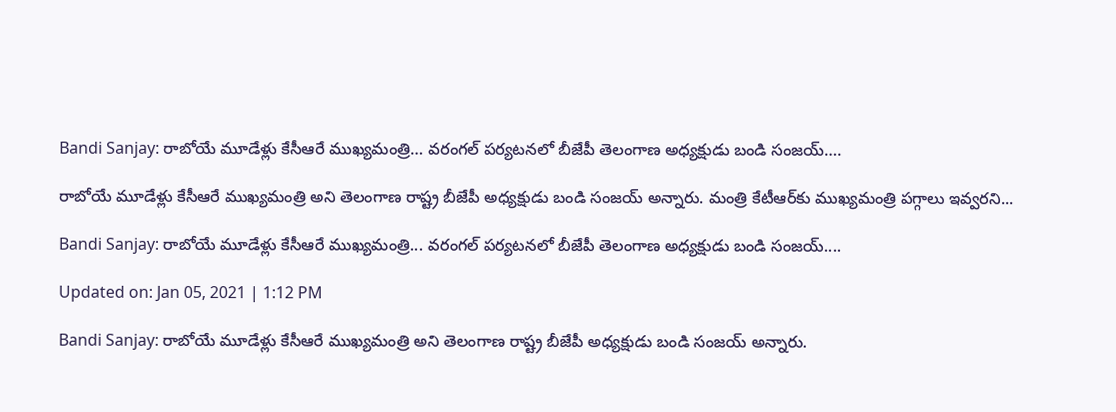Bandi Sanjay: రాబోయే మూడేళ్లు కేసీఆరే ముఖ్యమంత్రి… వరంగల్ పర్యటనలో బీజేపీ తెలంగాణ అధ్యక్షుడు బండి సంజయ్….

రాబోయే మూడేళ్లు కేసీఆరే ముఖ్యమంత్రి అని తెలంగాణ రాష్ట్ర బీజేపీ అధ్యక్షుడు బండి సంజయ్ అన్నారు. మంత్రి కేటీఆర్‌కు ముఖ్యమంత్రి పగ్గాలు ఇవ్వరని...

Bandi Sanjay: రాబోయే మూడేళ్లు కేసీఆరే ముఖ్యమంత్రి... వరంగల్ పర్యటనలో బీజేపీ తెలంగాణ అధ్యక్షుడు బండి సంజయ్....

Updated on: Jan 05, 2021 | 1:12 PM

Bandi Sanjay: రాబోయే మూడేళ్లు కేసీఆరే ముఖ్యమంత్రి అని తెలంగాణ రాష్ట్ర బీజేపీ అధ్యక్షుడు బండి సంజయ్ అన్నారు.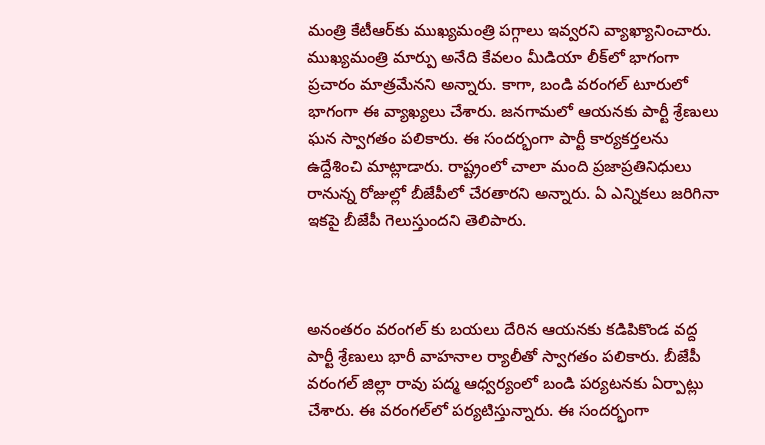మంత్రి కేటీఆర్‌కు ముఖ్యమంత్రి పగ్గాలు ఇవ్వరని వ్యాఖ్యానించారు. ముఖ్యమంత్రి మార్పు అనేది కేవలం మీడియా లీక్‌లో భాగంగా ప్రచారం మాత్రమేనని అన్నారు. కాగా, బండి వరంగల్‌ టూరులో భాగంగా ఈ వ్యాఖ్యలు చేశారు. జనగామలో ఆయనకు పార్టీ శ్రేణులు ఘన స్వాగతం పలికారు. ఈ సందర్భంగా పార్టీ కార్యకర్తలను ఉద్దేశించి మాట్లాడారు. రాష్ట్రంలో చాలా మంది ప్రజాప్రతినిధులు రానున్న రోజుల్లో బీజేపీలో చేరతారని అన్నారు. ఏ ఎన్నికలు జరిగినా ఇకపై బీజేపీ గెలుస్తుందని తెలిపారు.



అనంతరం వరంగల్ కు బయలు దేరిన ఆయనకు కడిపికొండ వద్ద పార్టీ శ్రేణులు భారీ వాహనాల ర్యాలీతో స్వాగతం పలికారు. బీజేపీ వరంగల్ జిల్లా రావు పద్మ ఆధ్వర్యంలో బండి పర్యటనకు ఏర్పాట్లు చేశారు. ఈ వరంగల్‌లో పర్యటిస్తున్నారు. ఈ సందర్భంగా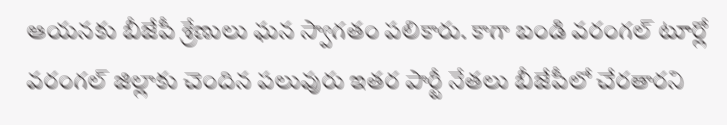ఆయనకు బీజేపీ శ్రేణులు ఘన స్వాగతం పలికారు. కాగా బండి వరంగల్ టూర్లో వరంగల్ జిల్లాకు చెందిన పలువురు ఇతర పార్టీ నేతలు బీజేపీలో చేరతారని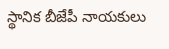స్థానిక బీజేపీ నాయకులు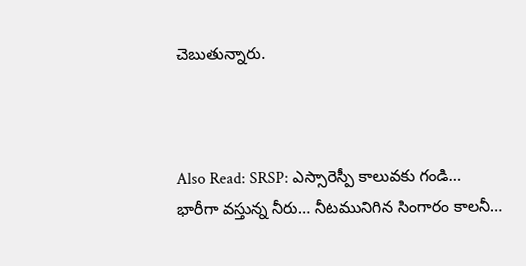చెబుతున్నారు.



Also Read: SRSP: ఎస్సారెస్పీ కాలువకు గండి… భారీగా వస్తున్న నీరు… నీటమునిగిన సింగారం కాలనీ…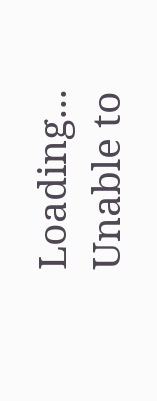Loading...
Unable to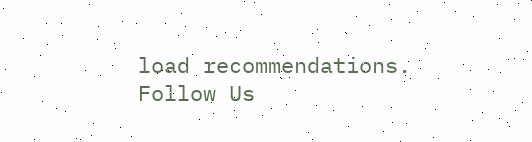load recommendations.
Follow Us